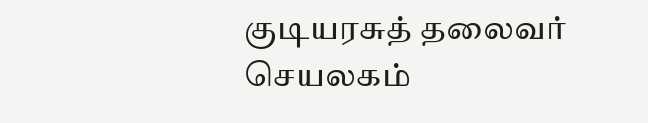குடியரசுத் தலைவர் செயலகம்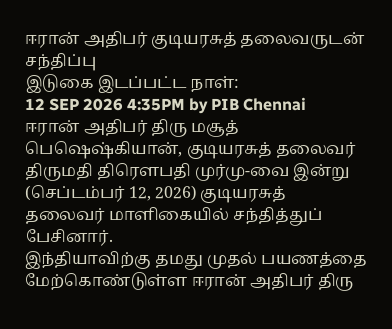ஈரான் அதிபர் குடியரசுத் தலைவருடன் சந்திப்பு
இடுகை இடப்பட்ட நாள்:
12 SEP 2026 4:35PM by PIB Chennai
ஈரான் அதிபர் திரு மசூத் பெஷெஷ்கியான், குடியரசுத் தலைவர் திருமதி திரௌபதி முர்மு-வை இன்று (செப்டம்பர் 12, 2026) குடியரசுத் தலைவர் மாளிகையில் சந்தித்துப் பேசினார்.
இந்தியாவிற்கு தமது முதல் பயணத்தை மேற்கொண்டுள்ள ஈரான் அதிபர் திரு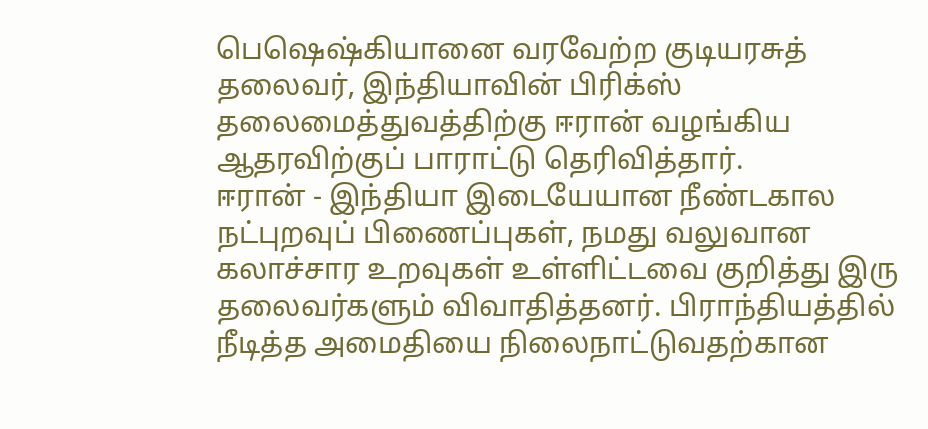பெஷெஷ்கியானை வரவேற்ற குடியரசுத் தலைவர், இந்தியாவின் பிரிக்ஸ் தலைமைத்துவத்திற்கு ஈரான் வழங்கிய ஆதரவிற்குப் பாராட்டு தெரிவித்தார்.
ஈரான் - இந்தியா இடையேயான நீண்டகால நட்புறவுப் பிணைப்புகள், நமது வலுவான கலாச்சார உறவுகள் உள்ளிட்டவை குறித்து இரு தலைவர்களும் விவாதித்தனர். பிராந்தியத்தில் நீடித்த அமைதியை நிலைநாட்டுவதற்கான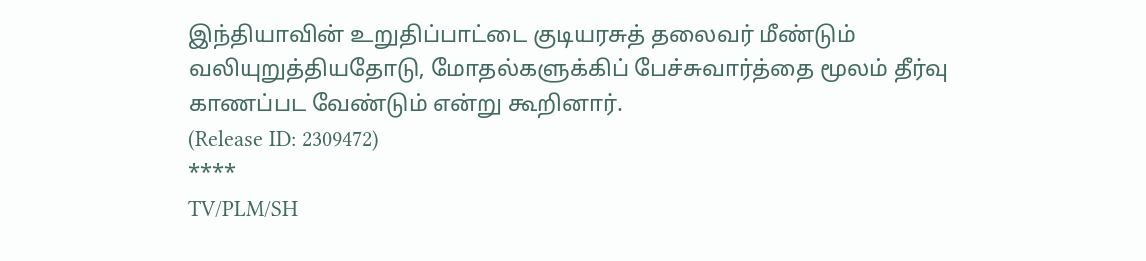இந்தியாவின் உறுதிப்பாட்டை குடியரசுத் தலைவர் மீண்டும் வலியுறுத்தியதோடு, மோதல்களுக்கிப் பேச்சுவார்த்தை மூலம் தீர்வு காணப்பட வேண்டும் என்று கூறினார்.
(Release ID: 2309472)
****
TV/PLM/SH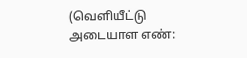(வெளியீட்டு அடையாள எண்: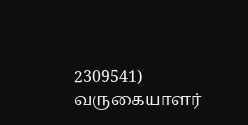2309541)
வருகையாளர்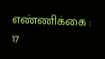எண்ணிக்கை : 17